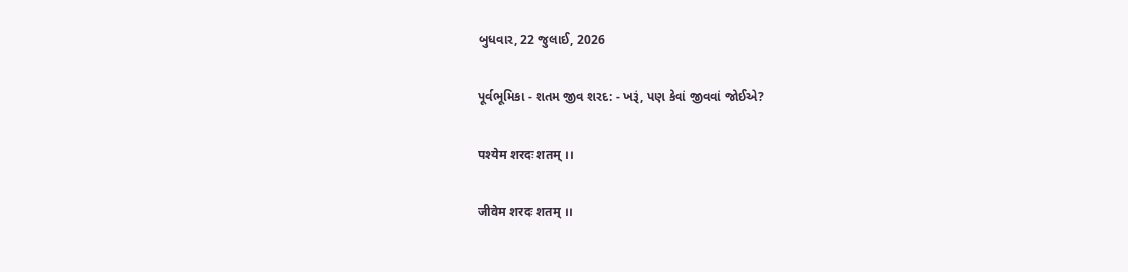બુધવાર, 22 જુલાઈ, 2026

પૂર્વભૂમિકા - શતમ જીવ શરદ: - ખરૂં, પણ કેવાં જીવવાં જોઈએ?

पश्येम शरदः शतम् ।।

जीवेम शरदः शतम् ।।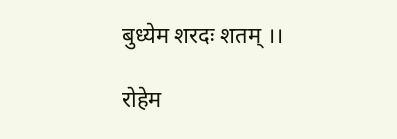बुध्येम शरदः शतम् ।।

रोहेम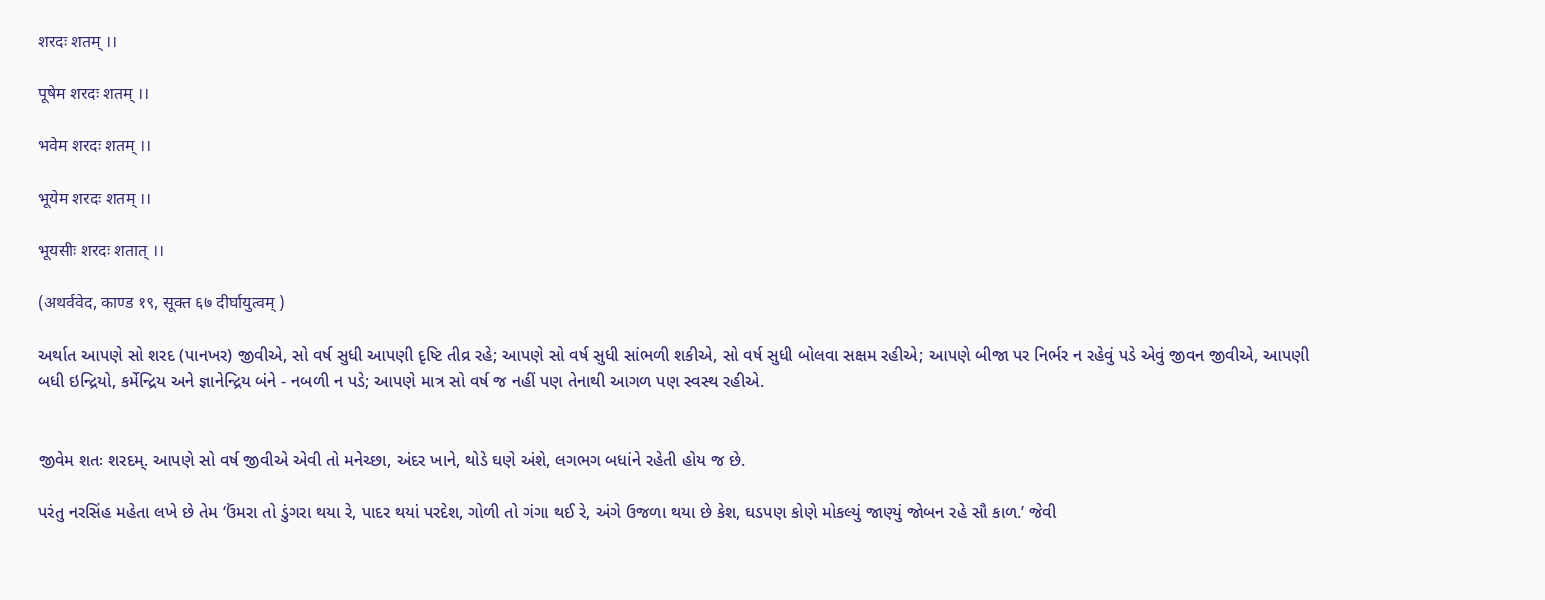शरदः शतम् ।।

पूषेम शरदः शतम् ।।

भवेम शरदः शतम् ।।

भूयेम शरदः शतम् ।।

भूयसीः शरदः शतात् ।।

(अथर्ववेद, काण्ड १९, सूक्त ६७ दीर्घायुत्वम् )

અર્થાત આપણે સો શરદ (પાનખર) જીવીએ, સો વર્ષ સુધી આપણી દૃષ્ટિ તીવ્ર રહે; આપણે સો વર્ષ સુધી સાંભળી શકીએ, સો વર્ષ સુધી બોલવા સક્ષમ રહીએ; આપણે બીજા પર નિર્ભર ન રહેવું પડે એવું જીવન જીવીએ, આપણી બધી ઇન્દ્રિયો, કર્મેન્દ્રિય અને જ્ઞાનેન્દ્રિય બંને - નબળી ન પડે; આપણે માત્ર સો વર્ષ જ નહીં પણ તેનાથી આગળ પણ સ્વસ્થ રહીએ.


જીવેમ શતઃ શરદમ્. આપણે સો વર્ષ જીવીએ એવી તો મનેચ્છા, અંદર ખાને, થોડે ઘણે અંશે, લગભગ બધાંને રહેતી હોય જ છે.

પરંતુ નરસિંહ મહેતા લખે છે તેમ ‘ઉંમરા તો ડુંગરા થયા રે, પાદર થયાં પરદેશ, ગોળી તો ગંગા થઈ રે, અંગે ઉજળા થયા છે કેશ, ઘડપણ કોણે મોકલ્યું જાણ્યું જોબન રહે સૌ કાળ.’ જેવી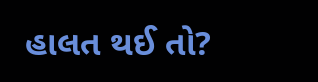હાલત થઈ તો?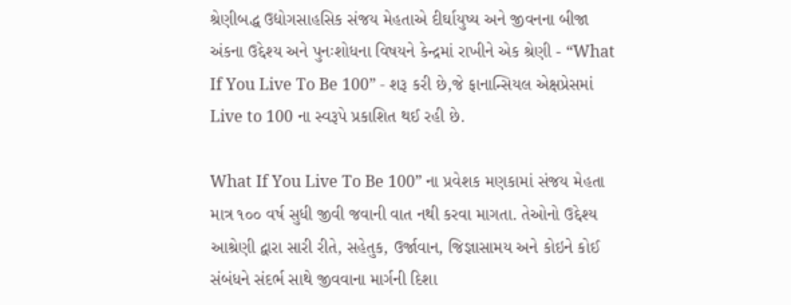શ્રેણીબદ્ધ ઉદ્યોગસાહસિક સંજય મેહતાએ દીર્ઘાયુષ્ય અને જીવનના બીજા અંકના ઉદ્દેશ્ય અને પુનઃશોધના વિષયને કેન્દ્રમાં રાખીને એક શ્રેણી - “What If You Live To Be 100” - શરૂ કરી છે,જે ફાનાન્સિયલ એક્ષપ્રેસમાં Live to 100 ના સ્વરૂપે પ્રકાશિત થઈ રહી છે.

What If You Live To Be 100” ના પ્રવેશક મણકામાં સંજય મેહતા માત્ર ૧૦૦ વર્ષ સુધી જીવી જવાની વાત નથી કરવા માગતા. તેઓનો ઉદ્દેશ્ય આશ્રેણી દ્વારા સારી રીતે, સહેતુક, ઉર્જાવાન, જિજ્ઞાસામય અને કોઇને કોઈ સંબંધને સંદર્ભ સાથે જીવવાના માર્ગની દિશા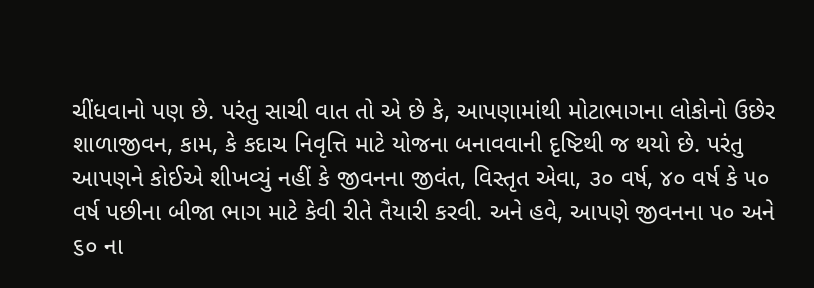ચીંધવાનો પણ છે. પરંતુ સાચી વાત તો એ છે કે, આપણામાંથી મોટાભાગના લોકોનો ઉછેર શાળાજીવન, કામ, કે કદાચ નિવૃત્તિ માટે યોજના બનાવવાની દૃષ્ટિથી જ થયો છે. પરંતુ આપણને કોઈએ શીખવ્યું નહીં કે જીવનના જીવંત, વિસ્તૃત એવા, ૩૦ વર્ષ, ૪૦ વર્ષ કે ૫૦ વર્ષ પછીના બીજા ભાગ માટે કેવી રીતે તૈયારી કરવી. અને હવે, આપણે જીવનના ૫૦ અને ૬૦ ના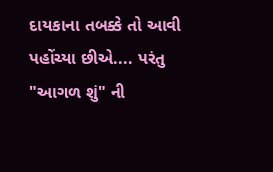દાયકાના તબક્કે તો આવી પહોંચ્યા છીએ.... પરંતુ "આગળ શું" ની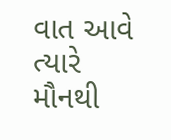વાત આવે ત્યારે મૌનથી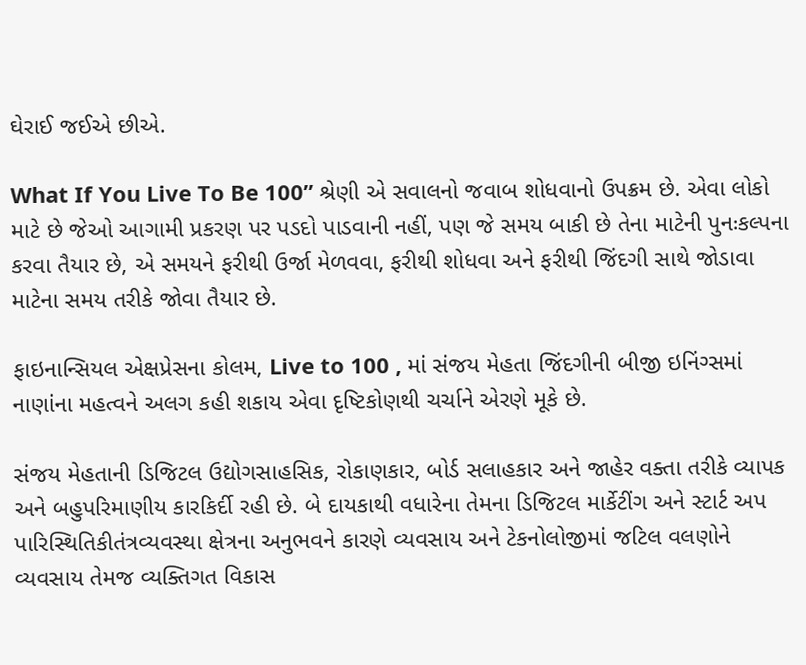ઘેરાઈ જઈએ છીએ.

What If You Live To Be 100” શ્રેણી એ સવાલનો જવાબ શોધવાનો ઉપક્રમ છે. એવા લોકો માટે છે જેઓ આગામી પ્રકરણ પર પડદો પાડવાની નહીં, પણ જે સમય બાકી છે તેના માટેની પુનઃકલ્પના કરવા તૈયાર છે, એ સમયને ફરીથી ઉર્જા મેળવવા, ફરીથી શોધવા અને ફરીથી જિંદગી સાથે જોડાવા માટેના સમય તરીકે જોવા તૈયાર છે.

ફાઇનાન્સિયલ એક્ષપ્રેસના કોલમ, Live to 100 , માં સંજય મેહતા જિંદગીની બીજી ઇનિંગ્સમાં નાણાંના મહત્વને અલગ કહી શકાય એવા દૃષ્ટિકોણથી ચર્ચાને એરણે મૂકે છે.

સંજય મેહતાની ડિજિટલ ઉદ્યોગસાહસિક, રોકાણકાર, બોર્ડ સલાહકાર અને જાહેર વક્તા તરીકે વ્યાપક અને બહુપરિમાણીય કારકિર્દી રહી છે. બે દાયકાથી વધારેના તેમના ડિજિટલ માર્કેટીંગ અને સ્ટાર્ટ અપ પારિસ્થિતિકીતંત્રવ્યવસ્થા ક્ષેત્રના અનુભવને કારણે વ્યવસાય અને ટેકનોલોજીમાં જટિલ વલણોને વ્યવસાય તેમજ વ્યક્તિગત વિકાસ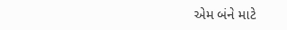એમ બંને માટે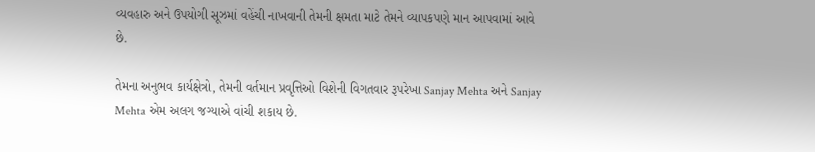વ્યવહારુ અને ઉપયોગી સૂઝમાં વહેંચી નાખવાની તેમની ક્ષમતા માટે તેમને વ્યાપકપણે માન આપવામાં આવે છે.

તેમના અનુભવ કાર્યક્ષેત્રો, તેમની વર્તમાન પ્રવૃત્તિઓ વિશેની વિગતવાર રૂપરેખા Sanjay Mehta અને Sanjay Mehta એમ અલગ જગ્યાએ વાંચી શકાય છે.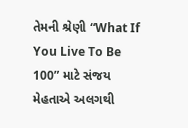તેમની શ્રેણી “What If You Live To Be 100” માટે સંજય મેહતાએ અલગથી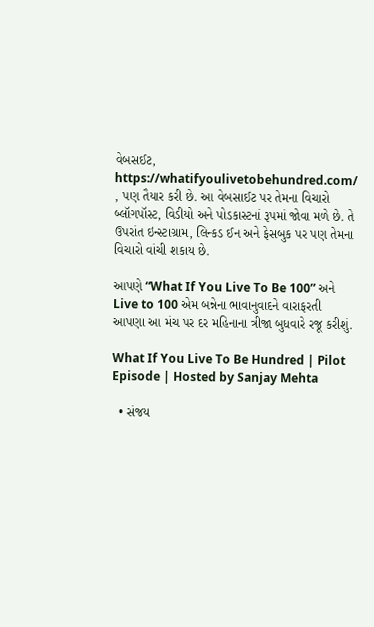વેબસઈટ, https://whatifyoulivetobehundred.com/ , પણ તૈયાર કરી છે. આ વેબસાઈટ પર તેમના વિચારો બ્લૉગપૉસ્ટ, વિડીયો અને પોડકાસ્ટનાં રૂપમાં જોવા મળે છે. તે ઉપરાંત ઇન્સ્ટાગ્રામ, લિન્કડ ઈન અને ફેસબુક પર પણ તેમના વિચારો વાંચી શકાય છે.

આપણે “What If You Live To Be 100” અને Live to 100 એમ બન્નેના ભાવાનુવાદને વારાફરતી આપણા આ મંચ પર દર મહિનાના ત્રીજા બુધવારે રજૂ કરીશું.

What If You Live To Be Hundred | Pilot Episode | Hosted by Sanjay Mehta

  • સંજય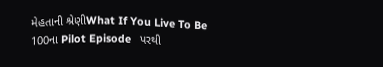મેહતાની શ્રેણીWhat If You Live To Be 100ના Pilot Episode   પરથી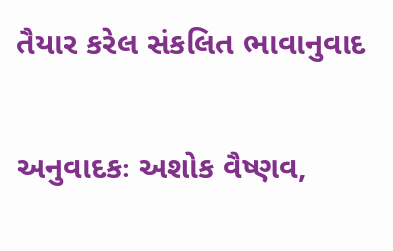તૈયાર કરેલ સંકલિત ભાવાનુવાદ

અનુવાદકઃ અશોક વૈષ્ણવ,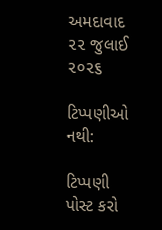અમદાવાદ ૨૨ જુલાઈ  ૨૦૨૬

ટિપ્પણીઓ નથી:

ટિપ્પણી પોસ્ટ કરો